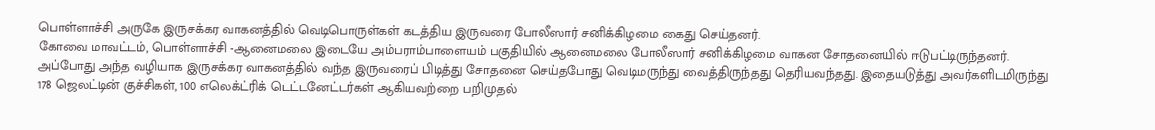பொள்ளாச்சி அருகே இருசக்கர வாகனத்தில் வெடிபொருள்கள் கடத்திய இருவரை போலீஸார் சனிக்கிழமை கைது செய்தனர்.
கோவை மாவட்டம், பொள்ளாச்சி -ஆனைமலை இடையே அம்பராம்பாளையம் பகுதியில் ஆனைமலை போலீஸார் சனிக்கிழமை வாகன சோதனையில் ஈடுபட்டிருந்தனர். அப்போது அந்த வழியாக இருசக்கர வாகனத்தில் வந்த இருவரைப் பிடித்து சோதனை செய்தபோது வெடிமருந்து வைத்திருந்தது தெரியவந்தது. இதையடுத்து அவர்களிடமிருந்து 178 ஜெலட்டின் குச்சிகள், 100 எலெக்ட்ரிக் டெட்டனேட்டர்கள் ஆகியவற்றை பறிமுதல்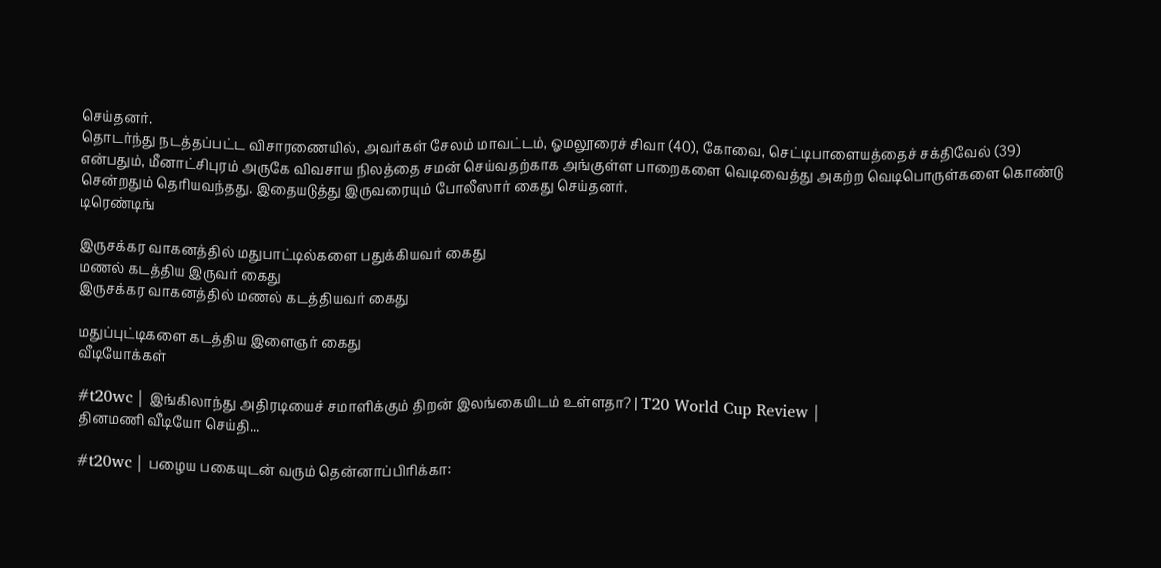செய்தனர்.
தொடர்ந்து நடத்தப்பட்ட விசாரணையில், அவர்கள் சேலம் மாவட்டம், ஓமலூரைச் சிவா (40), கோவை, செட்டிபாளையத்தைச் சக்திவேல் (39) என்பதும், மீனாட்சிபுரம் அருகே விவசாய நிலத்தை சமன் செய்வதற்காக அங்குள்ள பாறைகளை வெடிவைத்து அகற்ற வெடிபொருள்களை கொண்டு சென்றதும் தெரியவந்தது. இதையடுத்து இருவரையும் போலீஸார் கைது செய்தனர்.
டிரெண்டிங்

இருசக்கர வாகனத்தில் மதுபாட்டில்களை பதுக்கியவர் கைது
மணல் கடத்திய இருவர் கைது
இருசக்கர வாகனத்தில் மணல் கடத்தியவர் கைது

மதுப்புட்டிகளை கடத்திய இளைஞர் கைது
வீடியோக்கள்

#t20wc | இங்கிலாந்து அதிரடியைச் சமாளிக்கும் திறன் இலங்கையிடம் உள்ளதா? | T20 World Cup Review |
தினமணி வீடியோ செய்தி...

#t20wc | பழைய பகையுடன் வரும் தென்னாப்பிரிக்கா: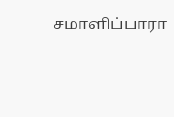சமாளிப்பாரா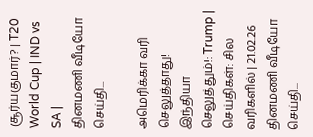சூர்யகுமார்? | T20 World Cup | IND vs SA |
தினமணி வீடியோ செய்தி...

அமெரிக்கா வரி செலுத்தாது! இந்தியா செலுத்தும்!: Trump | செய்திகள்: சில வரிகளில் | 21.02.26
தினமணி வீடியோ செய்தி...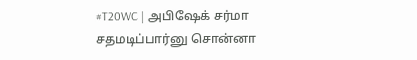#T20WC | அபிஷேக் சர்மா சதமடிப்பார்னு சொன்னா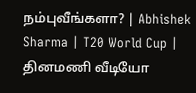நம்புவீங்களா? | Abhishek Sharma | T20 World Cup |
தினமணி வீடியோ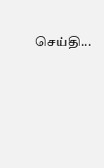செய்தி...